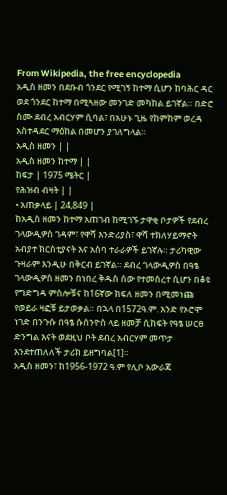From Wikipedia, the free encyclopedia
አዲስ ዘመን በደቡብ ጎንደር የሚገኝ ከተማ ሲሆን ከባሕር ዳር ወደ ጎንደር ከተማ በሚጓዘው መንገድ መካከል ይገኛል። በድሮ ስሙ ደብረ አብርሃም ሲባል፣ በአሁኑ ጊዜ የከምከም ወረዳ አስተዳደር ማዕከል በመሆን ያገለግላል።
አዲስ ዘመን | |
አዲስ ዘመን ከተማ | |
ከፍታ | 1975 ሜትር |
የሕዝብ ብዛት | |
• አጠቃላይ | 24,849 |
ከአዲስ ዘመን ከተማ አጠገብ ከሚገኙ ታዋቂ ቦታዎች የደብረ ገላውዲዎስ ገዳም፣ የዋሻ እንድሪያስ፣ ዋሻ ተክለሃይማኖት አብያተ ክርስቲያናት እና አስባ ተራራዎች ይገኛሉ። ታሪካዊው ጉዛራም እንዲሁ በቅርብ ይገኛል። ደብረ ገላውዲዎስ በዓፄ ገላውዲዎስ ዘመን በነበረ ቅዱስ ሰው የተመሰረተ ሲሆን በቆዩ የግድግዳ ምስሎቹና ከ16ኛው ክፍለ ዘመን በሚመነጩ የወይራ ዛፎቹ ይታወቃል። በኋላ በ1572ዓ.ም. አንድ የኦሮሞ ነገድ በንጉሱ በዓፄ ሱሰንዮስ ላይ ዘመቻ ሲከፍት የዓፄ ሠርፀ ድንግል እናት ወደዚህ ቦት ደብረ አብርሃም መጥታ እንደተጠለለች ታሪክ ይዘግባል[1]።
አዲስ ዘመን፣ ከ1956-1972 ዓ.ም የሊቦ አውራጃ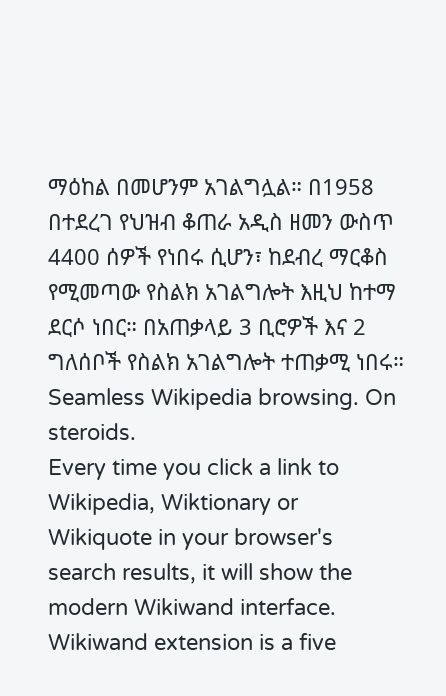ማዕከል በመሆንም አገልግሏል። በ1958 በተደረገ የህዝብ ቆጠራ አዲስ ዘመን ውስጥ 4400 ሰዎች የነበሩ ሲሆን፣ ከደብረ ማርቆስ የሚመጣው የስልክ አገልግሎት እዚህ ከተማ ደርሶ ነበር። በአጠቃላይ 3 ቢሮዎች እና 2 ግለሰቦች የስልክ አገልግሎት ተጠቃሚ ነበሩ።
Seamless Wikipedia browsing. On steroids.
Every time you click a link to Wikipedia, Wiktionary or Wikiquote in your browser's search results, it will show the modern Wikiwand interface.
Wikiwand extension is a five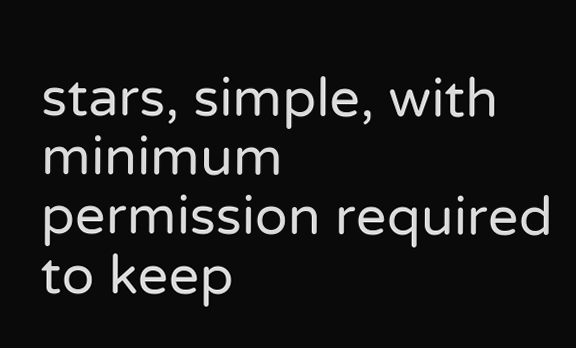stars, simple, with minimum permission required to keep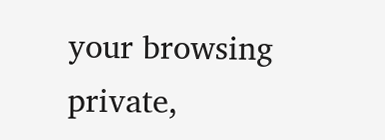your browsing private,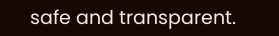safe and transparent.